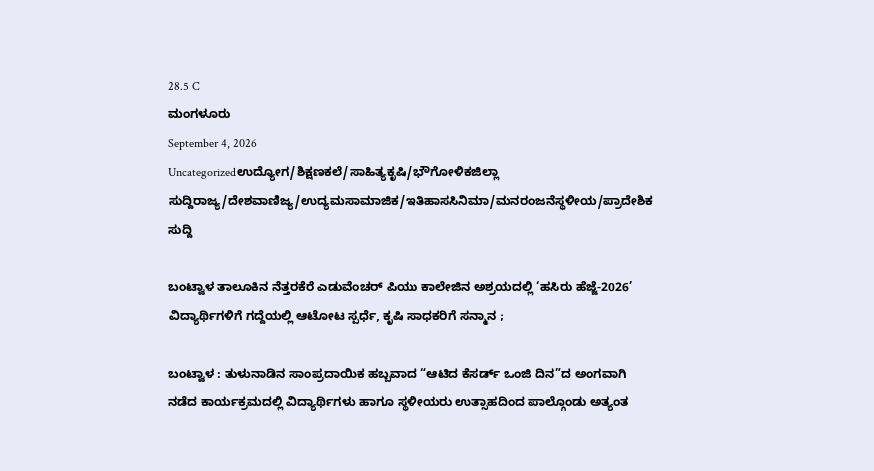28.5 C
ಮಂಗಳೂರು
September 4, 2026
Uncategorizedಉದ್ಯೋಗ/ಶಿಕ್ಷಣಕಲೆ/ಸಾಹಿತ್ಯಕೃಷಿ/ಭೌಗೋಳಿಕಜಿಲ್ಲಾ ಸುದ್ದಿರಾಜ್ಯ/ದೇಶವಾಣಿಜ್ಯ/ಉದ್ಯಮಸಾಮಾಜಿಕ/ಇತಿಹಾಸಸಿನಿಮಾ/ಮನರಂಜನೆಸ್ಥಳೀಯ/ಪ್ರಾದೇಶಿಕ ಸುದ್ದಿ

ಬಂಟ್ವಾಳ ತಾಲೂಕಿನ ನೆತ್ತರಕೆರೆ ಎಡುವೆಂಚರ್ ಪಿಯು ಕಾಲೇಜಿನ ಅಶ್ರಯದಲ್ಲಿ ‘ಹಸಿರು ಹೆಜ್ಜೆ-2026’ ವಿದ್ಯಾರ್ಥಿಗಳಿಗೆ ಗದ್ದೆಯಲ್ಲಿ ಆಟೋಟ ಸ್ಪರ್ಧೆ, ಕೃಷಿ ಸಾಧಕರಿಗೆ ಸನ್ಮಾನ ;

ಬಂಟ್ವಾಳ : ತುಳುನಾಡಿನ ಸಾಂಪ್ರದಾಯಿಕ ಹಬ್ಬವಾದ “ಆಟಿದ ಕೆಸರ್ಡ್ ಒಂಜಿ ದಿನ”ದ ಅಂಗವಾಗಿ ನಡೆದ ಕಾರ್ಯಕ್ರಮದಲ್ಲಿ ವಿದ್ಯಾರ್ಥಿಗಳು ಹಾಗೂ ಸ್ಥಳೀಯರು ಉತ್ಸಾಹದಿಂದ ಪಾಲ್ಗೊಂಡು ಅತ್ಯಂತ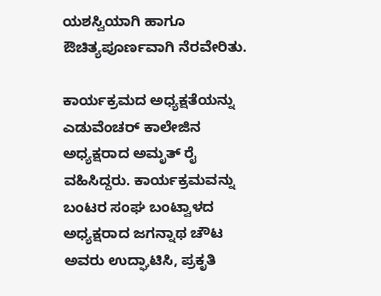ಯಶಸ್ವಿಯಾಗಿ ಹಾಗೂ ಔಚಿತ್ಯಪೂರ್ಣವಾಗಿ ನೆರವೇರಿತು.

ಕಾರ್ಯಕ್ರಮದ ಅಧ್ಯಕ್ಷತೆಯನ್ನು ಎಡುವೆಂಚರ್ ಕಾಲೇಜಿನ ಅಧ್ಯಕ್ಷರಾದ ಅಮೃತ್ ರೈ ವಹಿಸಿದ್ದರು. ಕಾರ್ಯಕ್ರಮವನ್ನು ಬಂಟರ ಸಂಘ ಬಂಟ್ವಾಳದ ಅಧ್ಯಕ್ಷರಾದ ಜಗನ್ನಾಥ ಚೌಟ ಅವರು ಉದ್ಘಾಟಿಸಿ, ಪ್ರಕೃತಿ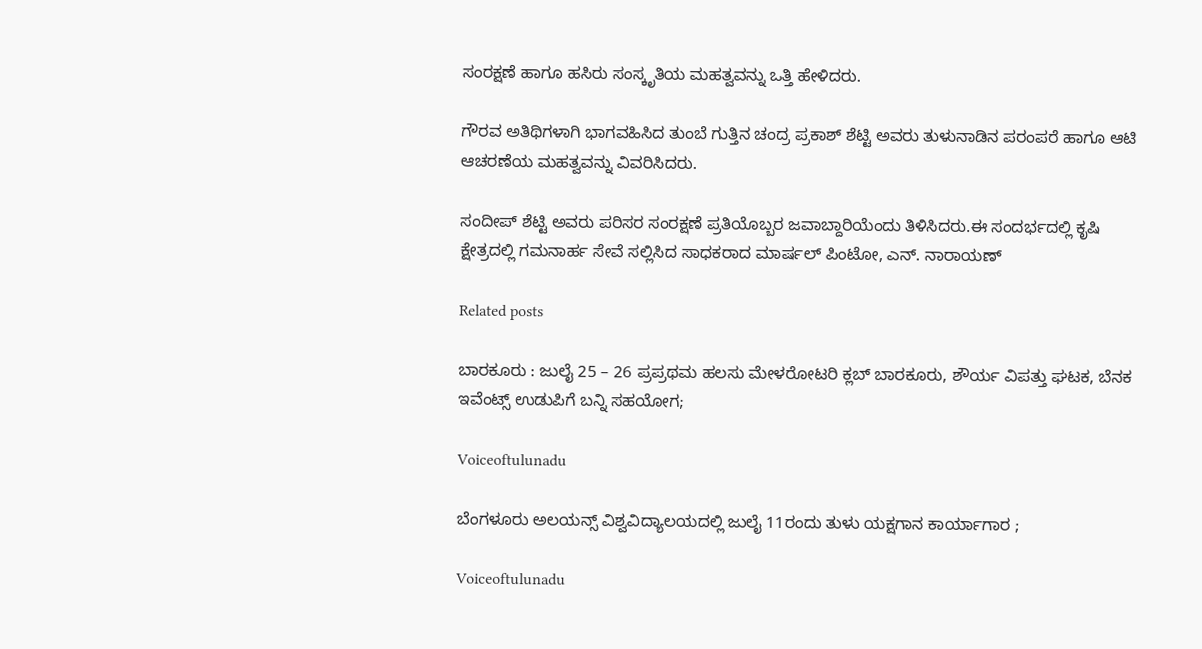ಸಂರಕ್ಷಣೆ ಹಾಗೂ ಹಸಿರು ಸಂಸ್ಕೃತಿಯ ಮಹತ್ವವನ್ನು ಒತ್ತಿ ಹೇಳಿದರು.

ಗೌರವ ಅತಿಥಿಗಳಾಗಿ ಭಾಗವಹಿಸಿದ ತುಂಬೆ ಗುತ್ತಿನ ಚಂದ್ರ ಪ್ರಕಾಶ್ ಶೆಟ್ಟಿ ಅವರು ತುಳುನಾಡಿನ ಪರಂಪರೆ ಹಾಗೂ ಆಟಿ ಆಚರಣೆಯ ಮಹತ್ವವನ್ನು ವಿವರಿಸಿದರು.

ಸಂದೀಪ್ ಶೆಟ್ಟಿ ಅವರು ಪರಿಸರ ಸಂರಕ್ಷಣೆ ಪ್ರತಿಯೊಬ್ಬರ ಜವಾಬ್ದಾರಿಯೆಂದು ತಿಳಿಸಿದರು.ಈ ಸಂದರ್ಭದಲ್ಲಿ ಕೃಷಿ ಕ್ಷೇತ್ರದಲ್ಲಿ ಗಮನಾರ್ಹ ಸೇವೆ ಸಲ್ಲಿಸಿದ ಸಾಧಕರಾದ ಮಾರ್ಷಲ್ ಪಿಂಟೋ, ಎನ್. ನಾರಾಯಣ್

Related posts

ಬಾರಕೂರು : ಜುಲೈ 25 – 26 ಪ್ರಪ್ರಥಮ ಹಲಸು ಮೇಳರೋಟರಿ ಕ್ಲಬ್ ಬಾರಕೂರು, ಶೌರ್ಯ ವಿಪತ್ತು ಘಟಕ, ಬೆನಕ ಇವೆಂಟ್ಸ್ ಉಡುಪಿಗೆ ಬನ್ನಿ ಸಹಯೋಗ;

Voiceoftulunadu

ಬೆಂಗಳೂರು ಅಲಯನ್ಸ್ ವಿಶ್ವವಿದ್ಯಾಲಯದಲ್ಲಿ ಜುಲೈ 11ರಂದು ತುಳು ಯಕ್ಷಗಾನ ಕಾರ್ಯಾಗಾರ ;

Voiceoftulunadu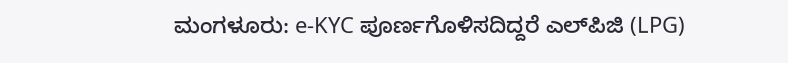ಮಂಗಳೂರು: e-KYC ಪೂರ್ಣಗೊಳಿಸದಿದ್ದರೆ ಎಲ್‌ಪಿಜಿ (LPG)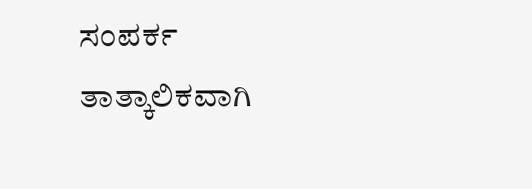ಸಂಪರ್ಕ ತಾತ್ಕಾಲಿಕವಾಗಿ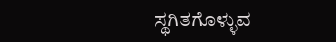ಸ್ಥಗಿತಗೊಳ್ಳುವ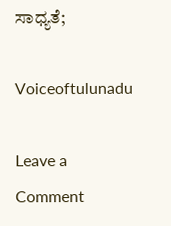ಸಾಧ್ಯತೆ;

Voiceoftulunadu

Leave a Comment